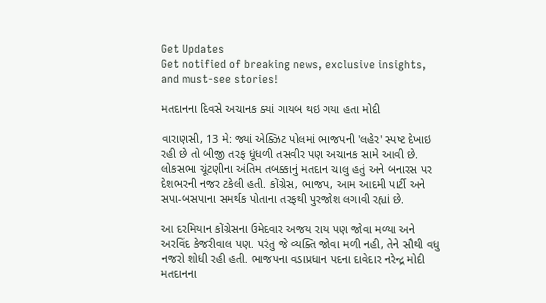Get Updates
Get notified of breaking news, exclusive insights, and must-see stories!

મતદાનના દિવસે અચાનક ક્યાં ગાયબ થઇ ગયા હતા મોદી

વારાણસી, 13 મે: જ્યાં એક્ઝિટ પોલમાં ભાજપની 'લહેર' સ્પષ્ટ દેખાઇ રહી છે તો બીજી તરફ ધૂંધળી તસવીર પણ અચાનક સામે આવી છે. લોકસભા ચૂંટણીના અંતિમ તબક્કાનું મતદાન ચાલુ હતું અને બનારસ પર દેશભરની નજર ટકેલી હતી. કોંગ્રેસ, ભાજપ, આમ આદમી પાર્ટી અને સપા-બસપાના સમર્થક પોતાના તરફથી પુરજોશ લગાવી રહ્યાં છે.

આ દરમિયાન કોંગ્રેસના ઉમેદવાર અજય રાય પણ જોવા મળ્યા અને અરવિંદ કેજરીવાલ પણ. પરંતુ જે વ્યક્તિ જોવા મળી નહી, તેને સૌથી વધુ નજરો શોધી રહી હતી. ભાજપના વડાપ્રધાન પદના દાવેદાર નરેન્દ્ર મોદી મતદાનના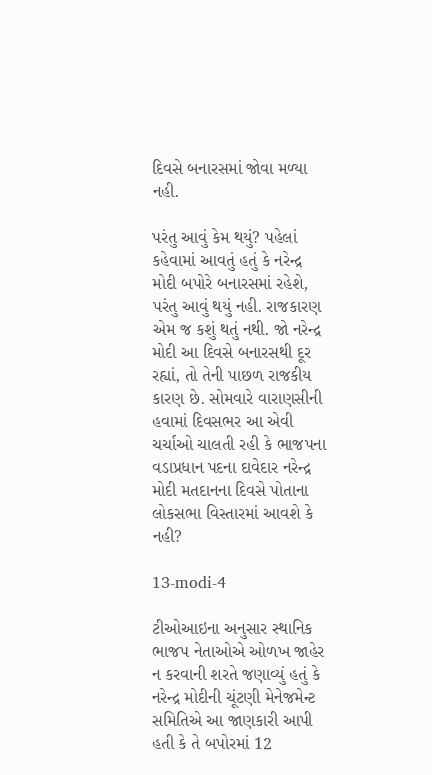દિવસે બનારસમાં જોવા મળ્યા નહી.

પરંતુ આવું કેમ થયું? પહેલાં કહેવામાં આવતું હતું કે નરેન્દ્ર મોદી બપોરે બનારસમાં રહેશે, પરંતુ આવું થયું નહી. રાજકારણ એમ જ કશું થતું નથી. જો નરેન્દ્ર મોદી આ દિવસે બનારસથી દૂર રહ્યાં, તો તેની પાછળ રાજકીય કારણ છે. સોમવારે વારાણસીની હવામાં દિવસભર આ એવી ચર્ચાઓ ચાલતી રહી કે ભાજપના વડાપ્રધાન પદના દાવેદાર નરેન્દ્ર મોદી મતદાનના દિવસે પોતાના લોકસભા વિસ્તારમાં આવશે કે નહી?

13-modi-4

ટીઓઆઇના અનુસાર સ્થાનિક ભાજપ નેતાઓએ ઓળખ જાહેર ન કરવાની શરતે જણાવ્યું હતું કે નરેન્દ્ર મોદીની ચૂંટણી મેનેજમેન્ટ સમિતિએ આ જાણકારી આપી હતી કે તે બપોરમાં 12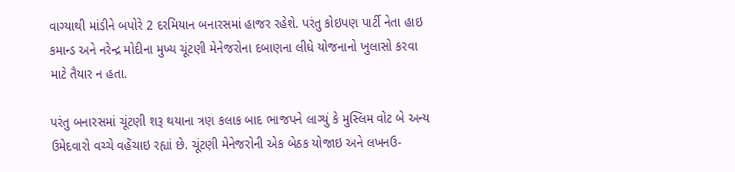વાગ્યાથી માંડીને બપોરે 2 દરમિયાન બનારસમાં હાજર રહેશે. પરંતુ કોઇપણ પાર્ટી નેતા હાઇ કમાન્ડ અને નરેન્દ્ર મોદીના મુખ્ય ચૂંટણી મેનેજરોના દબાણના લીધે યોજનાનો ખુલાસો કરવા માટે તૈયાર ન હતા.

પરંતુ બનારસમાં ચૂંટણી શરૂ થયાના ત્રણ કલાક બાદ ભાજપને લાગ્યું કે મુસ્લિમ વોટ બે અન્ય ઉમેદવારો વચ્ચે વહેંચાઇ રહ્યાં છે. ચૂંટણી મેનેજરોની એક બેઠક યોજાઇ અને લખનઉ-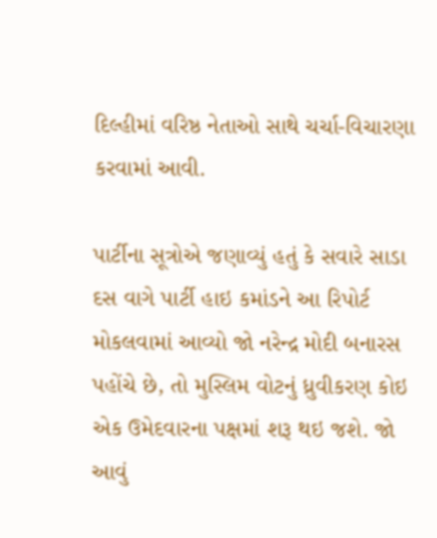દિલ્હીમાં વરિષ્ઠ નેતાઓ સાથે ચર્ચા-વિચારણા કરવામાં આવી.

પાર્ટીના સૂત્રોએ જણાવ્યું હતું કે સવારે સાડા દસ વાગે પાર્ટી હાઇ કમાંડને આ રિપોર્ટ મોકલવામાં આવ્યો જો નરેન્દ્ર મોદી બનારસ પહોંચે છે, તો મુસ્લિમ વોટનું ધ્રુવીકરણ કોઇ એક ઉમેદવારના પક્ષમાં શરૂ થઇ જશે. જો આવું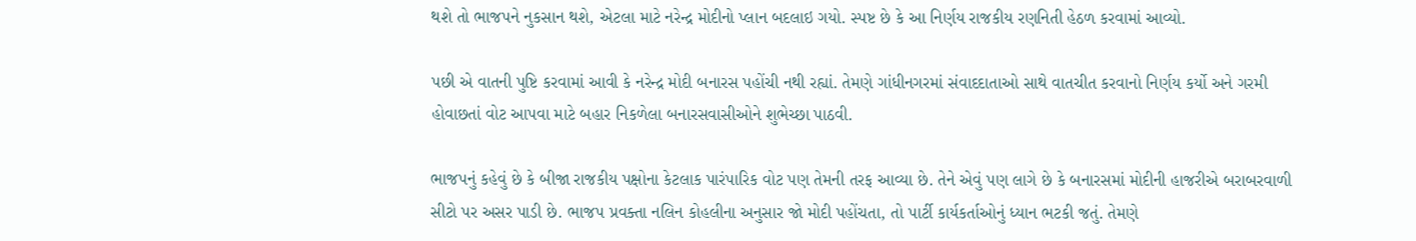થશે તો ભાજપને નુકસાન થશે, એટલા માટે નરેન્દ્ર મોદીનો પ્લાન બદલાઇ ગયો. સ્પષ્ટ છે કે આ નિર્ણય રાજકીય રણનિતી હેઠળ કરવામાં આવ્યો.

પછી એ વાતની પુષ્ટિ કરવામાં આવી કે નરેન્દ્ર મોદી બનારસ પહોંચી નથી રહ્યાં. તેમણે ગાંધીનગરમાં સંવાદદાતાઓ સાથે વાતચીત કરવાનો નિર્ણય કર્યો અને ગરમી હોવાછતાં વોટ આપવા માટે બહાર નિકળેલા બનારસવાસીઓને શુભેચ્છા પાઠવી.

ભાજપનું કહેવું છે કે બીજા રાજકીય પક્ષોના કેટલાક પારંપારિક વોટ પણ તેમની તરફ આવ્યા છે. તેને એવું પણ લાગે છે કે બનારસમાં મોદીની હાજરીએ બરાબરવાળી સીટો પર અસર પાડી છે. ભાજપ પ્રવક્તા નલિન કોહલીના અનુસાર જો મોદી પહોંચતા, તો પાર્ટી કાર્યકર્તાઓનું ધ્યાન ભટકી જતું. તેમણે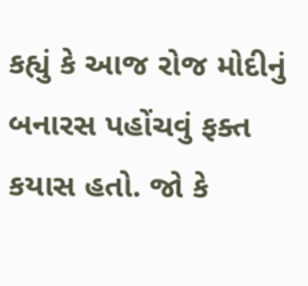કહ્યું કે આજ રોજ મોદીનું બનારસ પહોંચવું ફક્ત કયાસ હતો. જો કે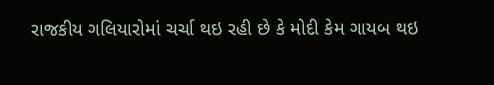રાજકીય ગલિયારોમાં ચર્ચા થઇ રહી છે કે મોદી કેમ ગાયબ થઇ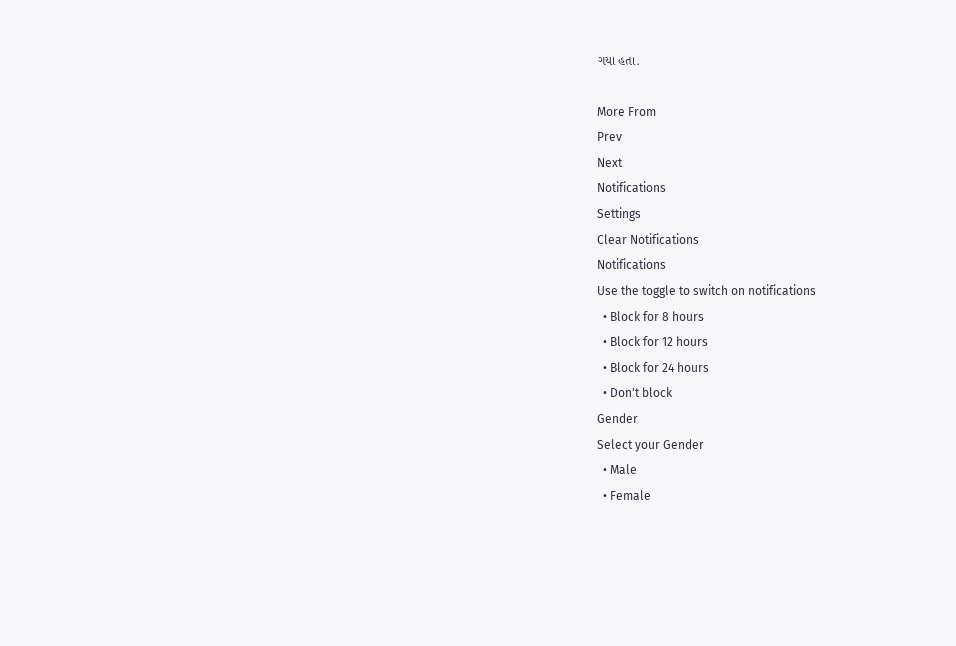ગયા હતા.

More From
Prev
Next
Notifications
Settings
Clear Notifications
Notifications
Use the toggle to switch on notifications
  • Block for 8 hours
  • Block for 12 hours
  • Block for 24 hours
  • Don't block
Gender
Select your Gender
  • Male
  • Female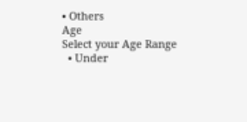• Others
Age
Select your Age Range
  • Under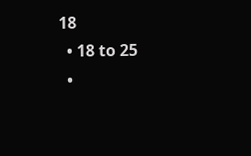18
  • 18 to 25
  •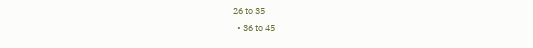26 to 35
  • 36 to 45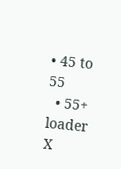• 45 to 55
  • 55+
loader
X